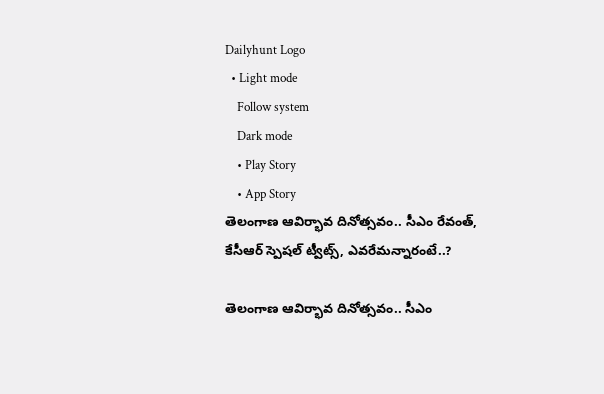Dailyhunt Logo
  • Light mode
    Follow system
    Dark mode
    • Play Story
    • App Story
తెలంగాణ ఆవిర్భావ దినోత్సవం.. సీఎం రేవంత్, కేసీఆర్ స్పెషల్ ట్వీట్స్, ఎవరేమన్నారంటే..?

తెలంగాణ ఆవిర్భావ దినోత్సవం.. సీఎం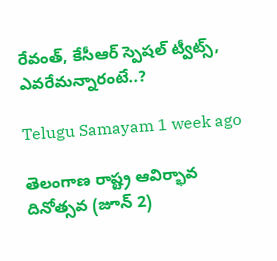రేవంత్, కేసీఆర్ స్పెషల్ ట్వీట్స్, ఎవరేమన్నారంటే..?

Telugu Samayam 1 week ago

తెలంగాణ రాష్ట్ర ఆవిర్భావ దినోత్సవ (జూన్ 2)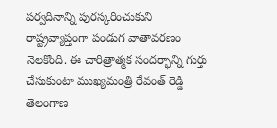పర్వదినాన్ని పురస్కరించుకుని రాష్ట్రవ్యాప్తంగా పండుగ వాతావరణం నెలకొంది. ఈ చారిత్రాత్మక సందర్భాన్ని గుర్తు చేసుకుంటా ముఖ్యమంత్రి రేవంత్ రెడ్డి తెలంగాణ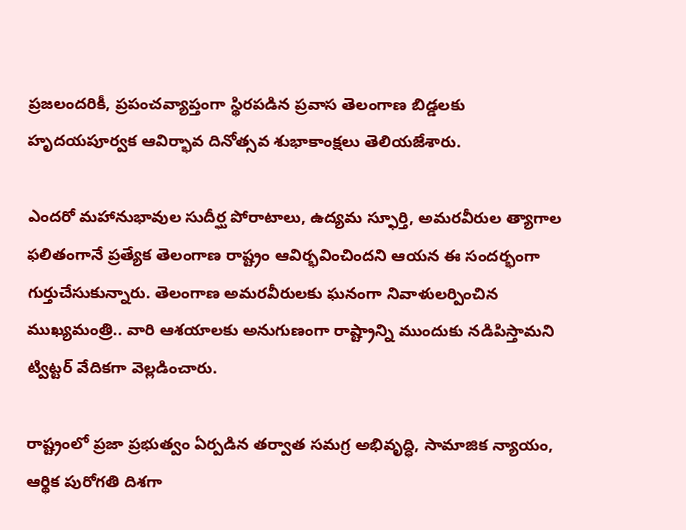ప్రజలందరికీ, ప్రపంచవ్యాప్తంగా స్థిరపడిన ప్రవాస తెలంగాణ బిడ్డలకు హృదయపూర్వక ఆవిర్భావ దినోత్సవ శుభాకాంక్షలు తెలియజేశారు.

ఎందరో మహానుభావుల సుదీర్ఘ పోరాటాలు, ఉద్యమ స్ఫూర్తి, అమరవీరుల త్యాగాల ఫలితంగానే ప్రత్యేక తెలంగాణ రాష్ట్రం ఆవిర్భవించిందని ఆయన ఈ సందర్భంగా గుర్తుచేసుకున్నారు. తెలంగాణ అమరవీరులకు ఘనంగా నివాళులర్పించిన ముఖ్యమంత్రి.. వారి ఆశయాలకు అనుగుణంగా రాష్ట్రాన్ని ముందుకు నడిపిస్తామని ట్విట్టర్ వేదికగా వెల్లడించారు.

రాష్ట్రంలో ప్రజా ప్రభుత్వం ఏర్పడిన తర్వాత సమగ్ర అభివృద్ధి, సామాజిక న్యాయం, ఆర్థిక పురోగతి దిశగా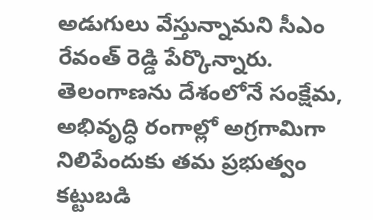అడుగులు వేస్తున్నామని సీఎం రేవంత్ రెడ్డి పేర్కొన్నారు. తెలంగాణను దేశంలోనే సంక్షేమ, అభివృద్ధి రంగాల్లో అగ్రగామిగా నిలిపేందుకు తమ ప్రభుత్వం కట్టుబడి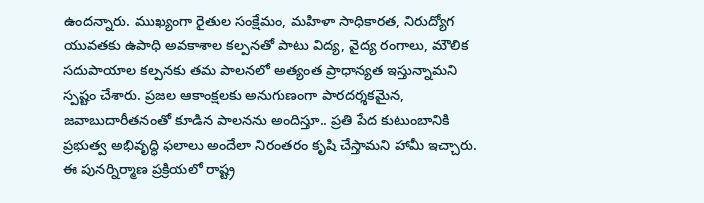ఉందన్నారు. ముఖ్యంగా రైతుల సంక్షేమం, మహిళా సాధికారత, నిరుద్యోగ యువతకు ఉపాధి అవకాశాల కల్పనతో పాటు విద్య, వైద్య రంగాలు, మౌలిక సదుపాయాల కల్పనకు తమ పాలనలో అత్యంత ప్రాధాన్యత ఇస్తున్నామని స్పష్టం చేశారు. ప్రజల ఆకాంక్షలకు అనుగుణంగా పారదర్శకమైన, జవాబుదారీతనంతో కూడిన పాలనను అందిస్తూ.. ప్రతి పేద కుటుంబానికి ప్రభుత్వ అభివృద్ధి ఫలాలు అందేలా నిరంతరం కృషి చేస్తామని హామీ ఇచ్చారు. ఈ పునర్నిర్మాణ ప్రక్రియలో రాష్ట్ర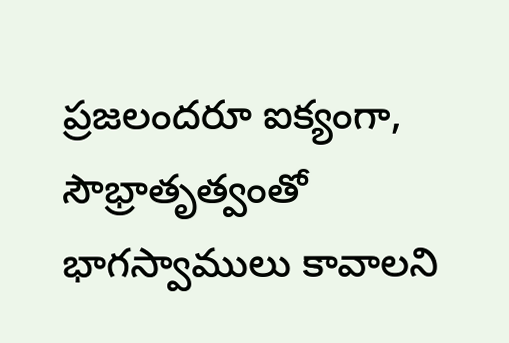ప్రజలందరూ ఐక్యంగా, సౌభ్రాతృత్వంతో భాగస్వాములు కావాలని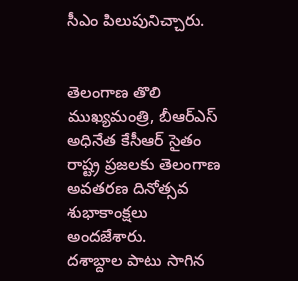సీఎం పిలుపునిచ్చారు.


తెలంగాణ తొలి ముఖ్యమంత్రి, బీఆర్ఎస్ అధినేత కేసీఆర్ సైతం రాష్ట్ర ప్రజలకు తెలంగాణ అవతరణ దినోత్సవ శుభాకాంక్షలు అందజేశారు.
దశాబ్దాల పాటు సాగిన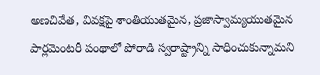అణచివేత, వివక్షపై శాంతియుతమైన, ప్రజాస్వామ్యయుతమైన పార్లమెంటరీ పంథాలో పోరాడి స్వరాష్ట్రాన్ని సాధించుకున్నామని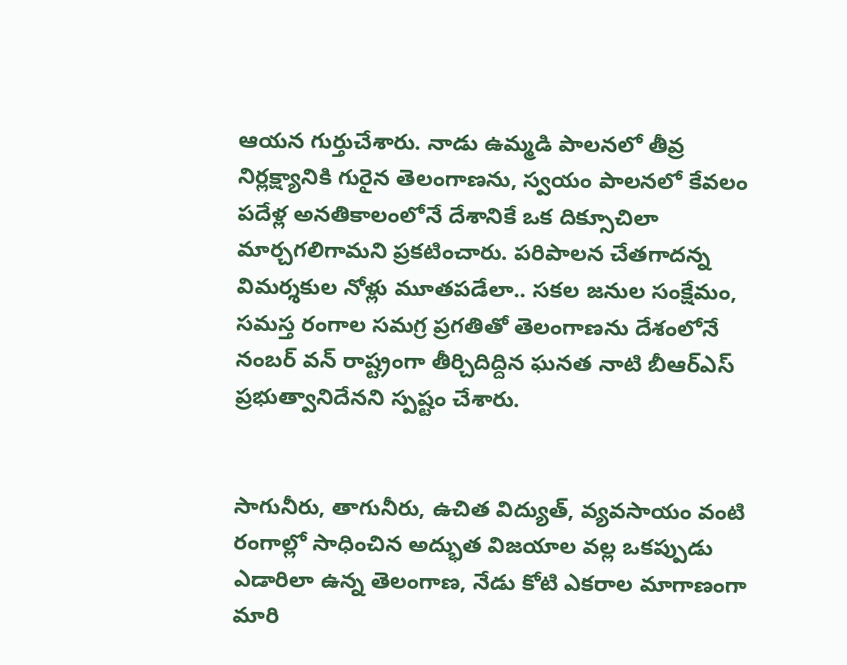ఆయన గుర్తుచేశారు. నాడు ఉమ్మడి పాలనలో తీవ్ర నిర్లక్ష్యానికి గురైన తెలంగాణను, స్వయం పాలనలో కేవలం పదేళ్ల అనతికాలంలోనే దేశానికే ఒక దిక్సూచిలా మార్చగలిగామని ప్రకటించారు. పరిపాలన చేతగాదన్న విమర్శకుల నోళ్లు మూతపడేలా.. సకల జనుల సంక్షేమం, సమస్త రంగాల సమగ్ర ప్రగతితో తెలంగాణను దేశంలోనే నంబర్ వన్ రాష్ట్రంగా తీర్చిదిద్దిన ఘనత నాటి బీఆర్ఎస్ ప్రభుత్వానిదేనని స్పష్టం చేశారు.


సాగునీరు, తాగునీరు, ఉచిత విద్యుత్, వ్యవసాయం వంటి రంగాల్లో సాధించిన అద్భుత విజయాల వల్ల ఒకప్పుడు ఎడారిలా ఉన్న తెలంగాణ, నేడు కోటి ఎకరాల మాగాణంగా మారి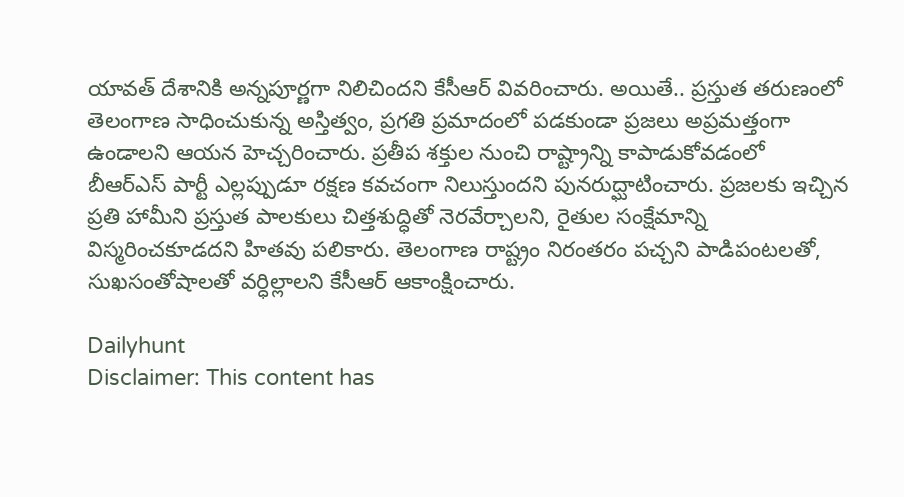యావత్ దేశానికి అన్నపూర్ణగా నిలిచిందని కేసీఆర్ వివరించారు. అయితే.. ప్రస్తుత తరుణంలో తెలంగాణ సాధించుకున్న అస్తిత్వం, ప్రగతి ప్రమాదంలో పడకుండా ప్రజలు అప్రమత్తంగా ఉండాలని ఆయన హెచ్చరించారు. ప్రతీప శక్తుల నుంచి రాష్ట్రాన్ని కాపాడుకోవడంలో బీఆర్ఎస్ పార్టీ ఎల్లప్పుడూ రక్షణ కవచంగా నిలుస్తుందని పునరుద్ఘాటించారు. ప్రజలకు ఇచ్చిన ప్రతి హామీని ప్రస్తుత పాలకులు చిత్తశుద్ధితో నెరవేర్చాలని, రైతుల సంక్షేమాన్ని విస్మరించకూడదని హితవు పలికారు. తెలంగాణ రాష్ట్రం నిరంతరం పచ్చని పాడిపంటలతో, సుఖసంతోషాలతో వర్ధిల్లాలని కేసీఆర్ ఆకాంక్షించారు.

Dailyhunt
Disclaimer: This content has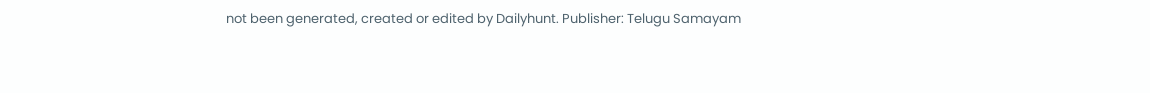not been generated, created or edited by Dailyhunt. Publisher: Telugu Samayam